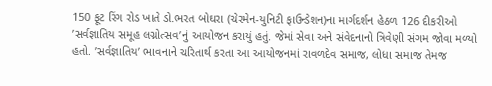150 ફૂટ રિંગ રોડ ખાતે ડો.ભરત બોઘરા (ચેરમેન-યુનિટી ફાઉન્ડેશન)ના માર્ગદર્શન હેઠળ 126 દીકરીઓ ’સર્વજ્ઞાતિય સમૂહ લગ્નોત્સવ’નું આયોજન કરાયું હતું. જેમાં સેવા અને સંવેદનાનો ત્રિવેણી સંગમ જોવા મળ્યો હતો. ’સર્વજ્ઞાતિય’ ભાવનાને ચરિતાર્થ કરતા આ આયોજનમાં રાવળદેવ સમાજ, લોધા સમાજ તેમજ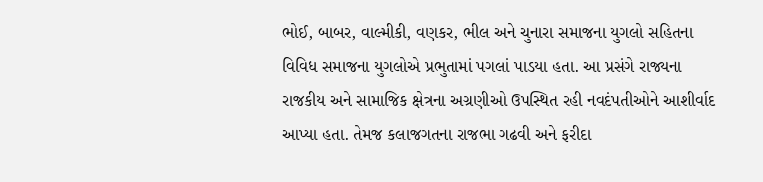ભોઈ, બાબર, વાલ્મીકી, વણકર, ભીલ અને ચુનારા સમાજના યુગલો સહિતના વિવિધ સમાજના યુગલોએ પ્રભુતામાં પગલાં પાડયા હતા. આ પ્રસંગે રાજ્યના રાજકીય અને સામાજિક ક્ષેત્રના અગ્રણીઓ ઉપસ્થિત રહી નવદંપતીઓને આશીર્વાદ આપ્યા હતા. તેમજ કલાજગતના રાજભા ગઢવી અને ફરીદા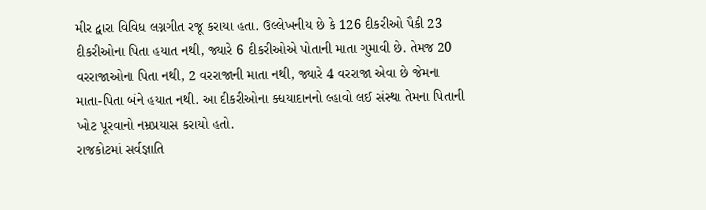મીર દ્વારા વિવિધ લગ્નગીત રજૂ કરાયા હતા. ઉલ્લેખનીય છે કે 126 દીકરીઓ પૈકી 23 દીકરીઓના પિતા હયાત નથી, જ્યારે 6 દીકરીઓએ પોતાની માતા ગુમાવી છે. તેમજ 20 વરરાજાઓના પિતા નથી, 2 વરરાજાની માતા નથી, જ્યારે 4 વરરાજા એવા છે જેમના માતા-પિતા બંને હયાત નથી. આ દીકરીઓના ક્ધયાદાનનો લ્હાવો લઈ સંસ્થા તેમના પિતાની ખોટ પૂરવાનો નમ્રપ્રયાસ કરાયો હતો.
રાજકોટમાં સર્વજ્ઞાતિ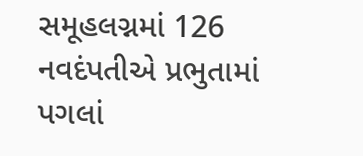સમૂહલગ્નમાં 126 નવદંપતીએ પ્રભુતામાં પગલાં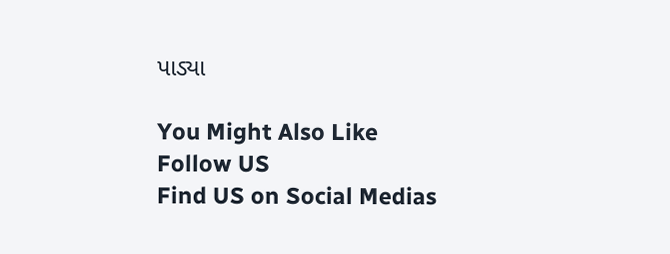પાડ્યા

You Might Also Like
Follow US
Find US on Social Medias